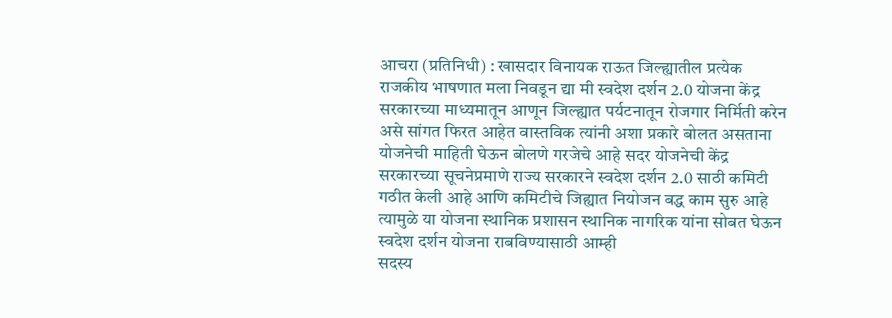आचरा (प्रतिनिधी) : खासदार विनायक राऊत जिल्ह्यातील प्रत्येक राजकीय भाषणात मला निवडून द्या मी स्वदेश दर्शन 2.0 योजना केंद्र सरकारच्या माध्यमातून आणून जिल्ह्यात पर्यटनातून रोजगार निर्मिती करेन असे सांगत फिरत आहेत वास्तविक त्यांनी अशा प्रकारे बोलत असताना योजनेची माहिती घेऊन बोलणे गरजेचे आहे सदर योजनेची केंद्र सरकारच्या सूचनेप्रमाणे राज्य सरकारने स्वदेश दर्शन 2.0 साठी कमिटी गठीत केली आहे आणि कमिटीचे जिह्यात नियोजन बद्ध काम सुरु आहे त्यामुळे या योजना स्थानिक प्रशासन स्थानिक नागरिक यांना सोबत घेऊन स्वदेश दर्शन योजना राबविण्यासाठी आम्ही
सदस्य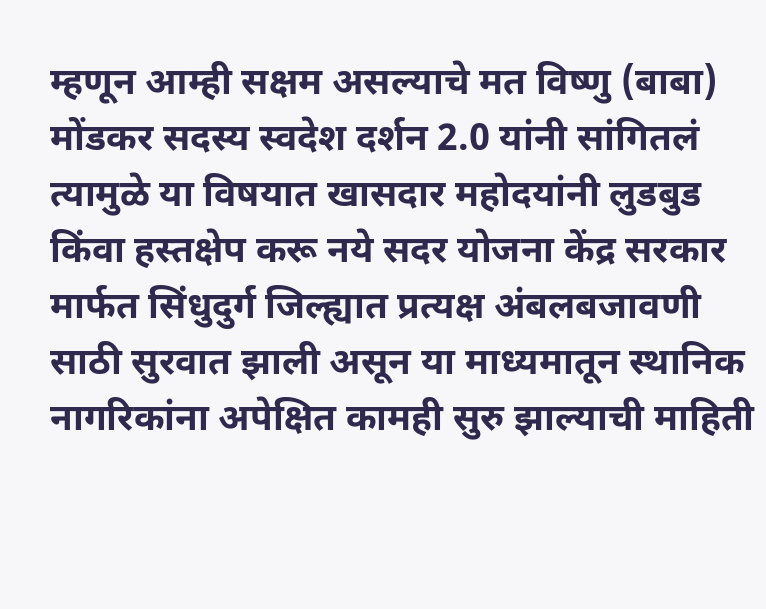म्हणून आम्ही सक्षम असल्याचे मत विष्णु (बाबा) मोंडकर सदस्य स्वदेश दर्शन 2.0 यांनी सांगितलं त्यामुळे या विषयात खासदार महोदयांनी लुडबुड किंवा हस्तक्षेप करू नये सदर योजना केंद्र सरकार मार्फत सिंधुदुर्ग जिल्ह्यात प्रत्यक्ष अंबलबजावणी साठी सुरवात झाली असून या माध्यमातून स्थानिक नागरिकांना अपेक्षित कामही सुरु झाल्याची माहिती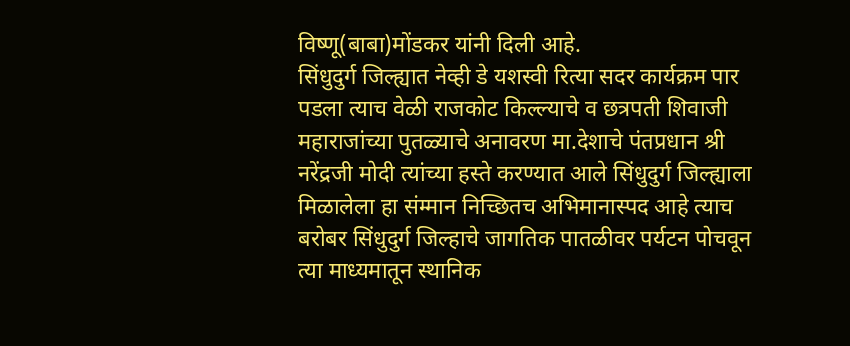विष्णू(बाबा)मोंडकर यांनी दिली आहे.
सिंधुदुर्ग जिल्ह्यात नेव्ही डे यशस्वी रित्या सदर कार्यक्रम पार पडला त्याच वेळी राजकोट किल्ल्याचे व छत्रपती शिवाजी महाराजांच्या पुतळ्याचे अनावरण मा.देशाचे पंतप्रधान श्री नरेंद्रजी मोदी त्यांच्या हस्ते करण्यात आले सिंधुदुर्ग जिल्ह्याला मिळालेला हा संम्मान निच्छितच अभिमानास्पद आहे त्याच बरोबर सिंधुदुर्ग जिल्हाचे जागतिक पातळीवर पर्यटन पोचवून त्या माध्यमातून स्थानिक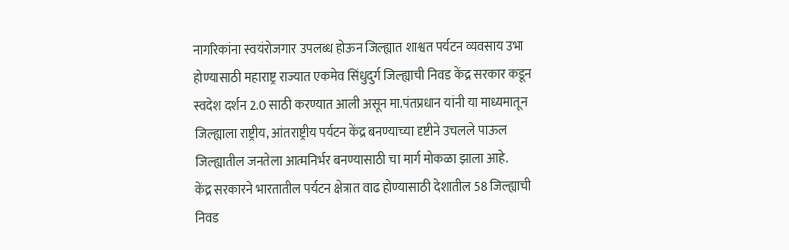नागरिकांना स्वयंरोजगार उपलब्ध होऊन जिल्ह्यात शाश्वत पर्यटन व्यवसाय उभा होण्यासाठी महाराष्ट्र राज्यात एकमेव सिंधुदुर्ग जिल्ह्याची निवड केंद्र सरकार कडून स्वदेश दर्शन 2.0 साठी करण्यात आली असून मा.पंतप्रधान यांनी या माध्यमातून जिल्ह्याला राष्ट्रीय, आंतराष्ट्रीय पर्यटन केंद्र बनण्याच्या दृष्टीने उचलले पाऊल जिल्ह्यातील जनतेला आत्मनिर्भर बनण्यासाठी चा मार्ग मोकळा झाला आहे.
केंद्र सरकारने भारतातील पर्यटन क्षेत्रात वाढ होण्यासाठी देशातील 58 जिल्ह्याची निवड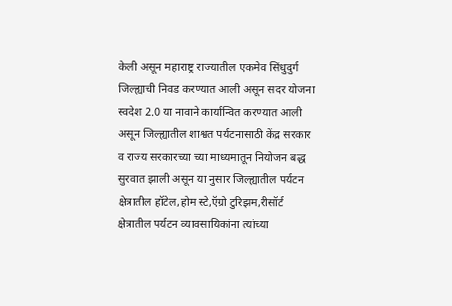केली असून महाराष्ट्र राज्यातील एकमेव सिंधुदुर्ग जिल्ह्याची निवड करण्यात आली असून सदर योजना स्वदेश 2.0 या नावाने कार्यान्वित करण्यात आली असून जिल्ह्यातील शाश्वत पर्यटनासाठी केंद्र सरकार व राज्य सरकारच्या च्या माध्यमातून नियोजन बद्ध सुरवात झाली असून या नुसार जिल्ह्यातील पर्यटन क्षेत्रातील हॉटेल,होम स्टे,ऍग्रो टुरिझम,रीसॉर्ट क्षेत्रातील पर्यटन व्यावसायिकांना त्यांच्या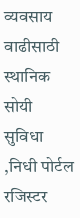व्यवसाय वाढीसाठी स्थानिक सोयी सुविधा ,निधी पोर्टल रजिस्टर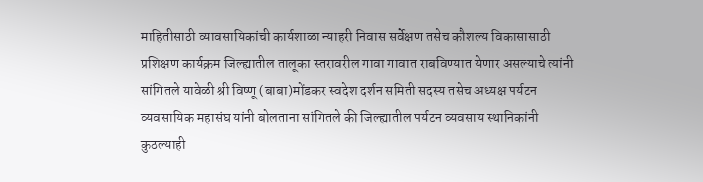माहितीसाठी व्यावसायिकांची कार्यशाळा न्याहरी निवास सर्वेक्षण तसेच कौशल्य विकासासाठी प्रशिक्षण कार्यक्रम जिल्ह्यातील तालूका स्तरावरील गावा गावात राबविण्यात येणार असल्याचे त्यांनी सांगितले यावेळी श्री विष्णू (बाबा)मोंडकर स्वदेश दर्शन समिती सदस्य तसेच अध्यक्ष पर्यटन व्यवसायिक महासंघ यांनी बोलताना सांगितले की जिल्ह्यातील पर्यटन व्यवसाय स्थानिकांनी कुठल्याही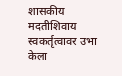शासकीय मदतीशिवाय स्वकर्तृत्वावर उभा केला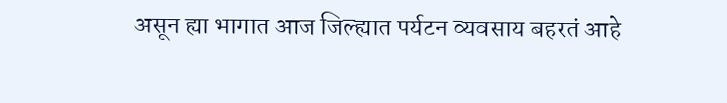असून ह्या भागात आज जिल्ह्यात पर्यटन व्यवसाय बहरतं आहे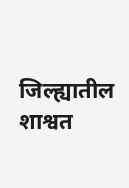जिल्ह्यातील शाश्वत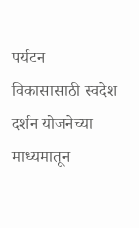पर्यटन विकासासाठी स्वदेश दर्शन योजनेच्या माध्यमातून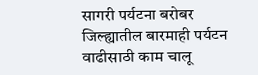सागरी पर्यटना बरोबर जिल्ह्यातील बारमाही पर्यटन वाढीसाठी काम चालू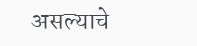असल्याचे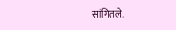सांगितले.